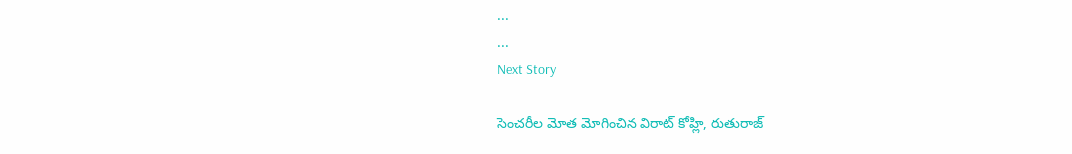...
...
Next Story

సెంచరీల మోత మోగించిన విరాట్ కోహ్లి, రుతురాజ్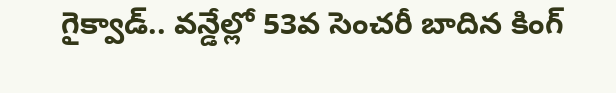గైక్వాడ్.. వన్డేల్లో 53వ సెంచరీ బాదిన కింగ్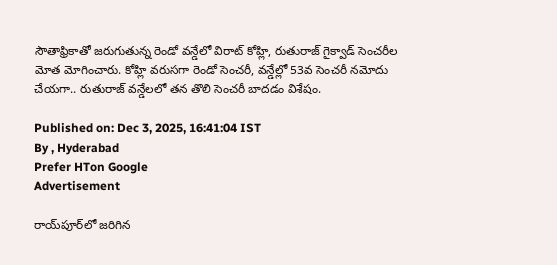సౌతాఫ్రికాతో జరుగుతున్న రెండో వన్డేలో విరాట్ కోహ్లి, రుతురాజ్ గైక్వాడ్ సెంచరీల మోత మోగించారు. కోహ్లి వరుసగా రెండో సెంచరీ, వన్డేల్లో 53వ సెంచరీ నమోదు చేయగా.. రుతురాజ్ వన్డేలలో తన తొలి సెంచరీ బాదడం విశేషం.

Published on: Dec 3, 2025, 16:41:04 IST
By , Hyderabad
Prefer HTon Google
Advertisement

రాయ్‌పూర్‌లో జరిగిన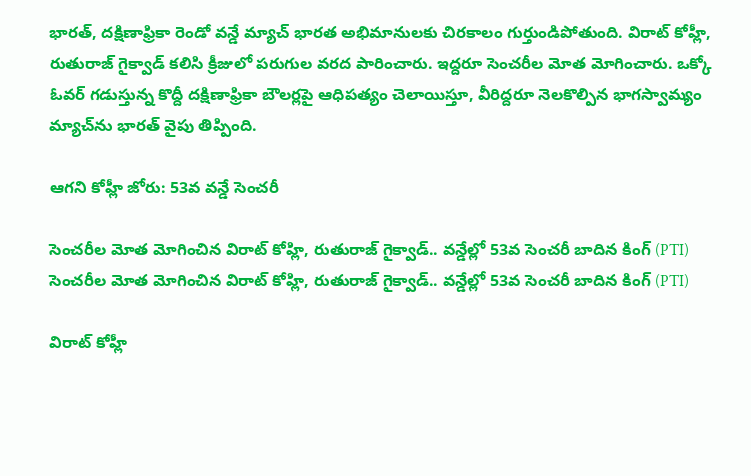భారత్, దక్షిణాఫ్రికా రెండో వన్డే మ్యాచ్ భారత అభిమానులకు చిరకాలం గుర్తుండిపోతుంది. విరాట్ కోహ్లీ, రుతురాజ్ గైక్వాడ్ కలిసి క్రీజులో పరుగుల వరద పారించారు. ఇద్దరూ సెంచరీల మోత మోగించారు. ఒక్కో ఓవర్ గడుస్తున్న కొద్దీ దక్షిణాఫ్రికా బౌలర్లపై ఆధిపత్యం చెలాయిస్తూ, వీరిద్దరూ నెలకొల్పిన భాగస్వామ్యం మ్యాచ్‌ను భారత్ వైపు తిప్పింది.

ఆగని కోహ్లీ జోరు: 53వ వన్డే సెంచరీ

సెంచరీల మోత మోగించిన విరాట్ కోహ్లి, రుతురాజ్ గైక్వాడ్.. వన్డేల్లో 53వ సెంచరీ బాదిన కింగ్ (PTI)
సెంచరీల మోత మోగించిన విరాట్ కోహ్లి, రుతురాజ్ గైక్వాడ్.. వన్డేల్లో 53వ సెంచరీ బాదిన కింగ్ (PTI)

విరాట్ కోహ్లీ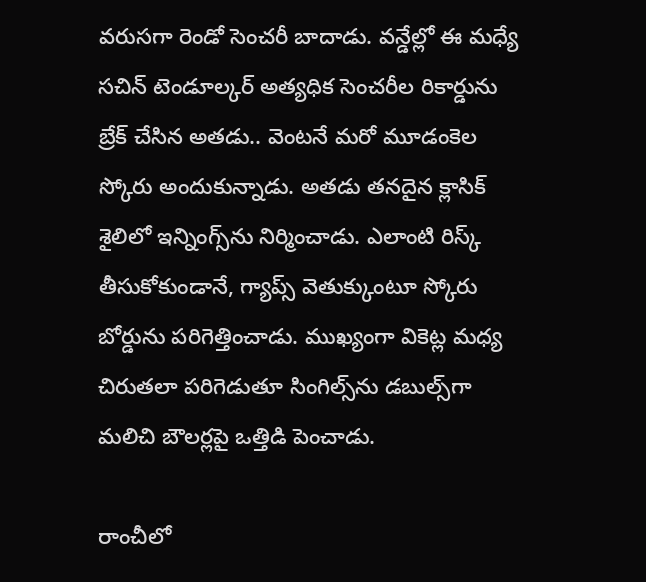వరుసగా రెండో సెంచరీ బాదాడు. వన్డేల్లో ఈ మధ్యే సచిన్ టెండూల్కర్ అత్యధిక సెంచరీల రికార్డును బ్రేక్ చేసిన అతడు.. వెంటనే మరో మూడంకెల స్కోరు అందుకున్నాడు. అతడు తనదైన క్లాసిక్ శైలిలో ఇన్నింగ్స్‌ను నిర్మించాడు. ఎలాంటి రిస్క్ తీసుకోకుండానే, గ్యాప్స్ వెతుక్కుంటూ స్కోరు బోర్డును పరిగెత్తించాడు. ముఖ్యంగా వికెట్ల మధ్య చిరుతలా పరిగెడుతూ సింగిల్స్‌ను డబుల్స్‌గా మలిచి బౌలర్లపై ఒత్తిడి పెంచాడు.

రాంచీలో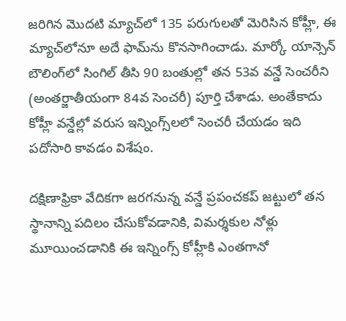జరిగిన మొదటి మ్యాచ్‌లో 135 పరుగులతో మెరిసిన కోహ్లీ, ఈ మ్యాచ్‌లోనూ అదే ఫామ్‌ను కొనసాగించాడు. మార్కో యాన్సెన్ బౌలింగ్‌లో సింగిల్ తీసి 90 బంతుల్లో తన 53వ వన్డే సెంచరీని (అంతర్జాతీయంగా 84వ సెంచరీ) పూర్తి చేశాడు. అంతేకాదు కోహ్లీ వన్డేల్లో వరుస ఇన్నింగ్స్‌లలో సెంచరీ చేయడం ఇది పదోసారి కావడం విశేషం.

దక్షిణాఫ్రికా వేదికగా జరగనున్న వన్డే ప్రపంచకప్ జట్టులో తన స్థానాన్ని పదిలం చేసుకోవడానికి, విమర్శకుల నోళ్లు మూయించడానికి ఈ ఇన్నింగ్స్ కోహ్లీకి ఎంతగానో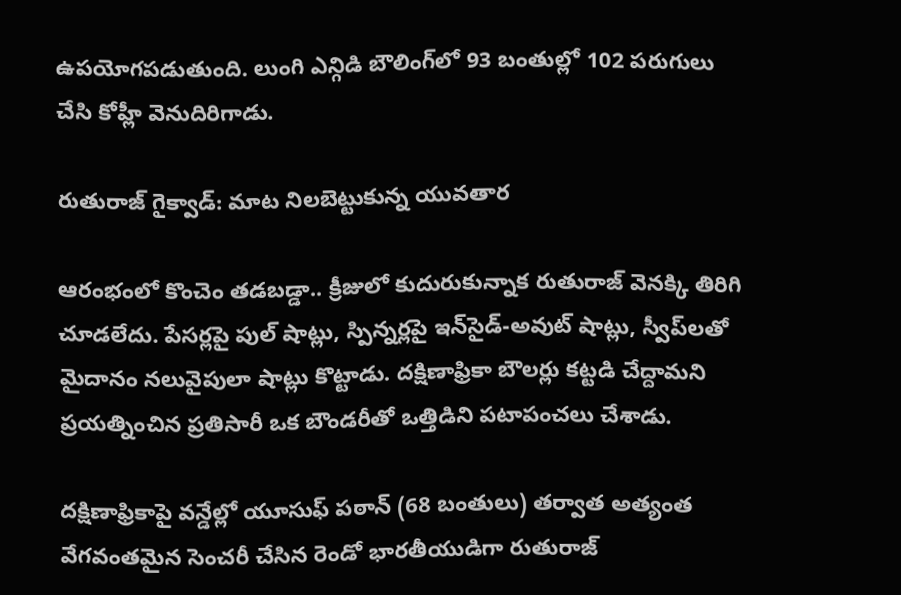ఉపయోగపడుతుంది. లుంగి ఎన్గిడి బౌలింగ్‌లో 93 బంతుల్లో 102 పరుగులు చేసి కోహ్లీ వెనుదిరిగాడు.

రుతురాజ్ గైక్వాడ్: మాట నిలబెట్టుకున్న యువతార

ఆరంభంలో కొంచెం తడబడ్డా.. క్రీజులో కుదురుకున్నాక రుతురాజ్ వెనక్కి తిరిగి చూడలేదు. పేసర్లపై పుల్ షాట్లు, స్పిన్నర్లపై ఇన్‌సైడ్-అవుట్ షాట్లు, స్వీప్‌లతో మైదానం నలువైపులా షాట్లు కొట్టాడు. దక్షిణాఫ్రికా బౌలర్లు కట్టడి చేద్దామని ప్రయత్నించిన ప్రతిసారీ ఒక బౌండరీతో ఒత్తిడిని పటాపంచలు చేశాడు.

దక్షిణాఫ్రికాపై వన్డేల్లో యూసుఫ్ పఠాన్ (68 బంతులు) తర్వాత అత్యంత వేగవంతమైన సెంచరీ చేసిన రెండో భారతీయుడిగా రుతురాజ్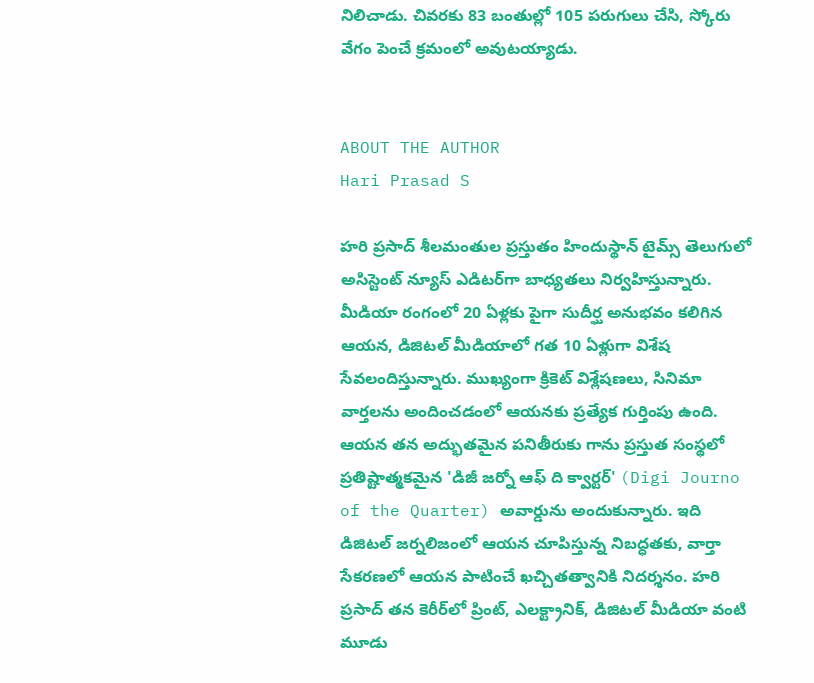నిలిచాడు. చివరకు 83 బంతుల్లో 105 పరుగులు చేసి, స్కోరు వేగం పెంచే క్రమంలో అవుటయ్యాడు.


ABOUT THE AUTHOR
Hari Prasad S

హరి ప్రసాద్ శీలమంతుల ప్రస్తుతం హిందుస్థాన్ టైమ్స్ తెలుగులో అసిస్టెంట్ న్యూస్ ఎడిటర్‌గా బాధ్యతలు నిర్వహిస్తున్నారు. మీడియా రంగంలో 20 ఏళ్లకు పైగా సుదీర్ఘ అనుభవం కలిగిన ఆయన, డిజిటల్ మీడియాలో గత 10 ఏళ్లుగా విశేష సేవలందిస్తున్నారు. ముఖ్యంగా క్రికెట్ విశ్లేషణలు, సినిమా వార్తలను అందించడంలో ఆయనకు ప్రత్యేక గుర్తింపు ఉంది. ఆయన తన అద్భుతమైన పనితీరుకు గాను ప్రస్తుత సంస్థలో ప్రతిష్టాత్మకమైన 'డిజీ జర్నో ఆఫ్ ది క్వార్టర్' (Digi Journo of the Quarter) అవార్డును అందుకున్నారు. ఇది డిజిటల్ జర్నలిజంలో ఆయన చూపిస్తున్న నిబద్ధతకు, వార్తా సేకరణలో ఆయన పాటించే ఖచ్చితత్వానికి నిదర్శనం. హరి ప్రసాద్ తన కెరీర్‌లో ప్రింట్, ఎలక్ట్రానిక్, డిజిటల్ మీడియా వంటి మూడు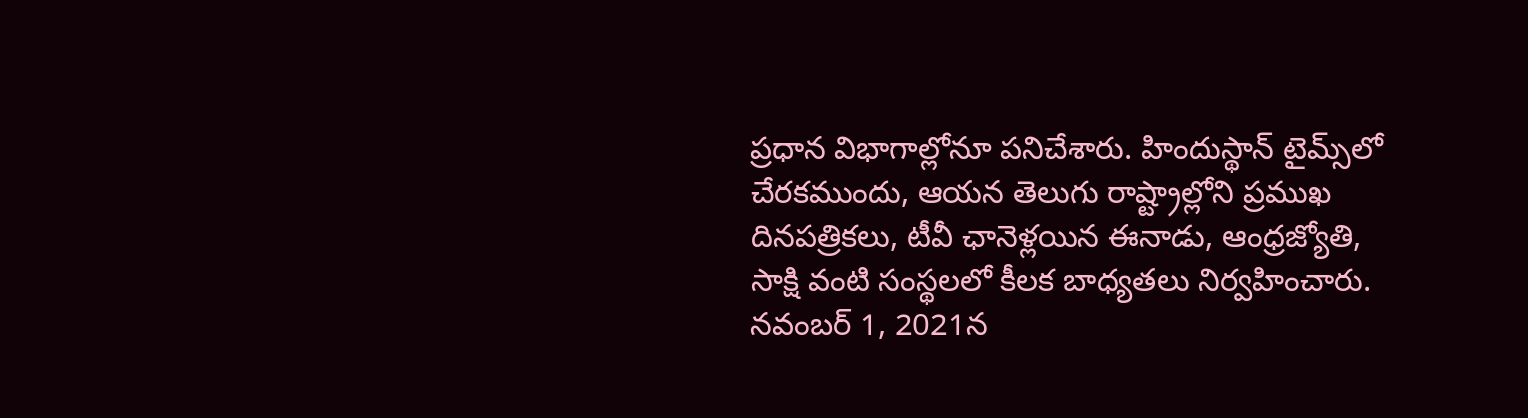ప్రధాన విభాగాల్లోనూ పనిచేశారు. హిందుస్థాన్ టైమ్స్‌లో చేరకముందు, ఆయన తెలుగు రాష్ట్రాల్లోని ప్రముఖ దినపత్రికలు, టీవీ ఛానెళ్లయిన ఈనాడు, ఆంధ్రజ్యోతి, సాక్షి వంటి సంస్థలలో కీలక బాధ్యతలు నిర్వహించారు. నవంబర్ 1, 2021న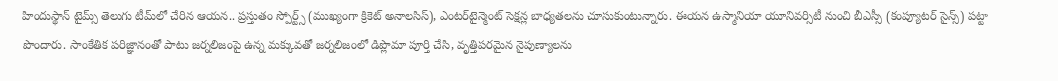హిందుస్థాన్ టైమ్స్ తెలుగు టీమ్‌లో చేరిన ఆయన.. ప్రస్తుతం స్పోర్ట్స్ (ముఖ్యంగా క్రికెట్ అనాలసిస్), ఎంటర్‌టైన్మెంట్ సెక్షన్ల బాధ్యతలను చూసుకుంటున్నారు. ఈయన ఉస్మానియా యూనివర్సిటీ నుంచి బీఎస్సీ (కంప్యూటర్ సైన్స్) పట్టా పొందారు. సాంకేతిక పరిజ్ఞానంతో పాటు జర్నలిజంపై ఉన్న మక్కువతో జర్నలిజంలో డిప్లొమా పూర్తి చేసి, వృత్తిపరమైన నైపుణ్యాలను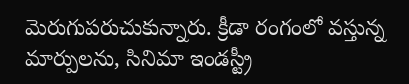మెరుగుపరుచుకున్నారు. క్రీడా రంగంలో వస్తున్న మార్పులను, సినిమా ఇండస్ట్రీ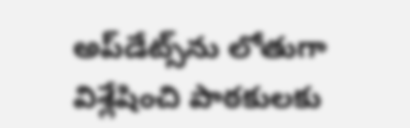అప్‌డేట్స్‌ను లోతుగా విశ్లేషించి పాఠకులకు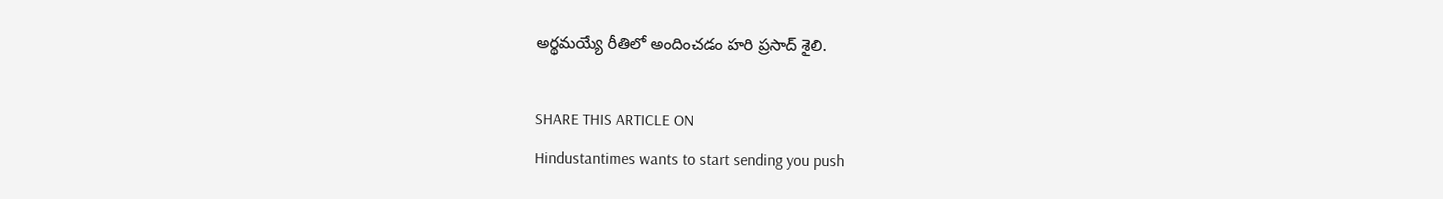అర్థమయ్యే రీతిలో అందించడం హరి ప్రసాద్ శైలి.

SHARE THIS ARTICLE ON
Hindustantimes wants to start sending you push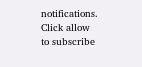notifications. Click allow to subscribe